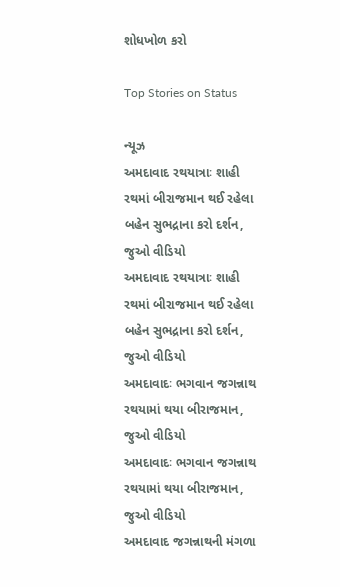શોધખોળ કરો

Top Stories on Status

ન્યૂઝ
અમદાવાદ રથયાત્રાઃ શાહી રથમાં બીરાજમાન થઈ રહેલા બહેન સુભદ્રાના કરો દર્શન, જુઓ વીડિયો
અમદાવાદ રથયાત્રાઃ શાહી રથમાં બીરાજમાન થઈ રહેલા બહેન સુભદ્રાના કરો દર્શન, જુઓ વીડિયો
અમદાવાદઃ ભગવાન જગન્નાથ રથયામાં થયા બીરાજમાન, જુઓ વીડિયો
અમદાવાદઃ ભગવાન જગન્નાથ રથયામાં થયા બીરાજમાન, જુઓ વીડિયો
અમદાવાદ જગન્નાથની મંગળા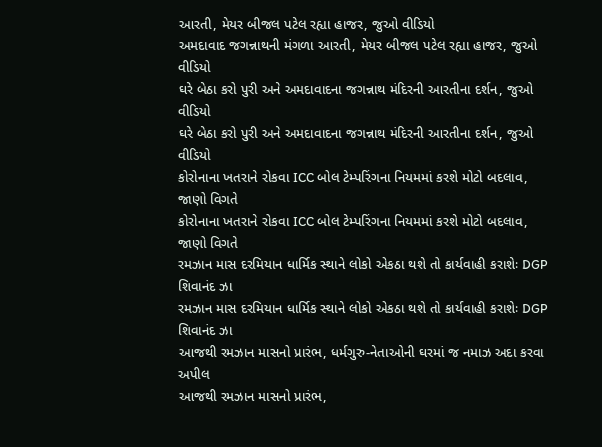આરતી, મેયર બીજલ પટેલ રહ્યા હાજર, જુઓ વીડિયો
અમદાવાદ જગન્નાથની મંગળા આરતી, મેયર બીજલ પટેલ રહ્યા હાજર, જુઓ વીડિયો
ઘરે બેઠા કરો પુરી અને અમદાવાદના જગન્નાથ મંદિરની આરતીના દર્શન, જુઓ વીડિયો
ઘરે બેઠા કરો પુરી અને અમદાવાદના જગન્નાથ મંદિરની આરતીના દર્શન, જુઓ વીડિયો
કોરોનાના ખતરાને રોકવા ICC બોલ ટેમ્પરિંગના નિયમમાં કરશે મોટો બદલાવ, જાણો વિગતે
કોરોનાના ખતરાને રોકવા ICC બોલ ટેમ્પરિંગના નિયમમાં કરશે મોટો બદલાવ, જાણો વિગતે
રમઝાન માસ દરમિયાન ધાર્મિક સ્થાને લોકો એકઠા થશે તો કાર્યવાહી કરાશેઃ DGP શિવાનંદ ઝા
રમઝાન માસ દરમિયાન ધાર્મિક સ્થાને લોકો એકઠા થશે તો કાર્યવાહી કરાશેઃ DGP શિવાનંદ ઝા
આજથી રમઝાન માસનો પ્રારંભ, ધર્મગુરુ-નેતાઓની ઘરમાં જ નમાઝ અદા કરવા અપીલ
આજથી રમઝાન માસનો પ્રારંભ,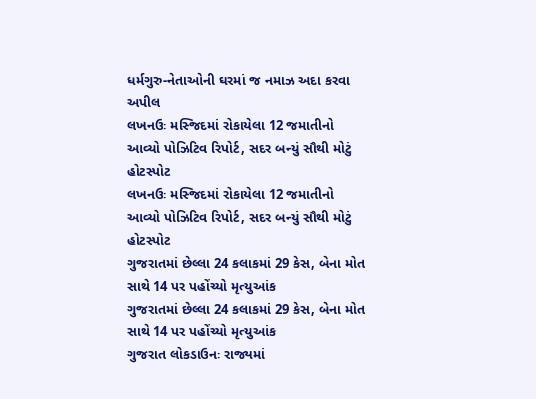ધર્મગુરુ-નેતાઓની ઘરમાં જ નમાઝ અદા કરવા અપીલ
લખનઉઃ મસ્જિદમાં રોકાયેલા 12 જમાતીનો આવ્યો પોઝિટિવ રિપોર્ટ, સદર બન્યું સૌથી મોટું હોટસ્પોટ
લખનઉઃ મસ્જિદમાં રોકાયેલા 12 જમાતીનો આવ્યો પોઝિટિવ રિપોર્ટ, સદર બન્યું સૌથી મોટું હોટસ્પોટ
ગુજરાતમાં છેલ્લા 24 કલાકમાં 29 કેસ, બેના મોત સાથે 14 પર પહોંચ્યો મૃત્યુઆંક
ગુજરાતમાં છેલ્લા 24 કલાકમાં 29 કેસ, બેના મોત સાથે 14 પર પહોંચ્યો મૃત્યુઆંક
ગુજરાત લોકડાઉનઃ રાજ્યમાં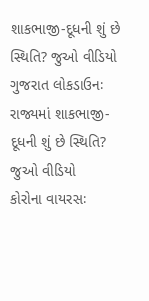શાકભાજી-દૂધની શું છે સ્થિતિ? જુઓ વીડિયો
ગુજરાત લોકડાઉનઃ રાજ્યમાં શાકભાજી-દૂધની શું છે સ્થિતિ? જુઓ વીડિયો
કોરોના વાયરસઃ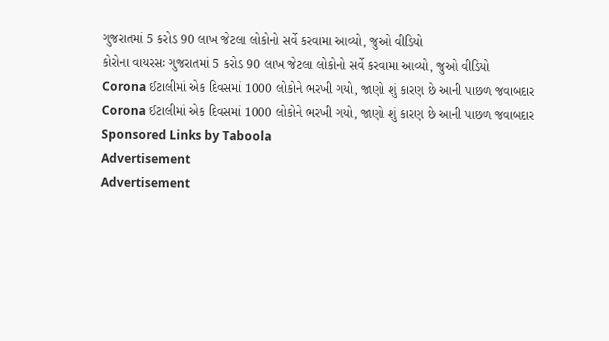ગુજરાતમાં 5 કરોડ 90 લાખ જેટલા લોકોનો સર્વે કરવામા આવ્યો, જુઓ વીડિયો
કોરોના વાયરસઃ ગુજરાતમાં 5 કરોડ 90 લાખ જેટલા લોકોનો સર્વે કરવામા આવ્યો, જુઓ વીડિયો
Corona ઈટાલીમાં એક દિવસમાં 1000 લોકોને ભરખી ગયો, જાણો શું કારણ છે આની પાછળ જવાબદાર
Corona ઈટાલીમાં એક દિવસમાં 1000 લોકોને ભરખી ગયો, જાણો શું કારણ છે આની પાછળ જવાબદાર
Sponsored Links by Taboola
Advertisement
Advertisement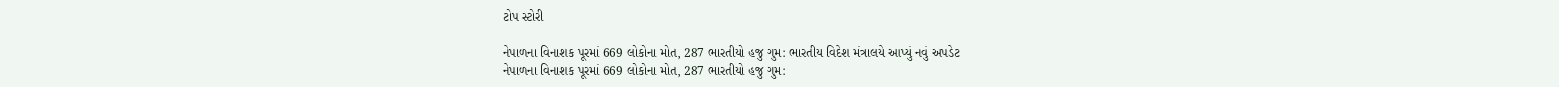ટોપ સ્ટોરી

નેપાળના વિનાશક પૂરમાં 669 લોકોના મોત, 287 ભારતીયો હજુ ગુમ: ભારતીય વિદેશ મંત્રાલયે આપ્યું નવું અપડેટ
નેપાળના વિનાશક પૂરમાં 669 લોકોના મોત, 287 ભારતીયો હજુ ગુમ: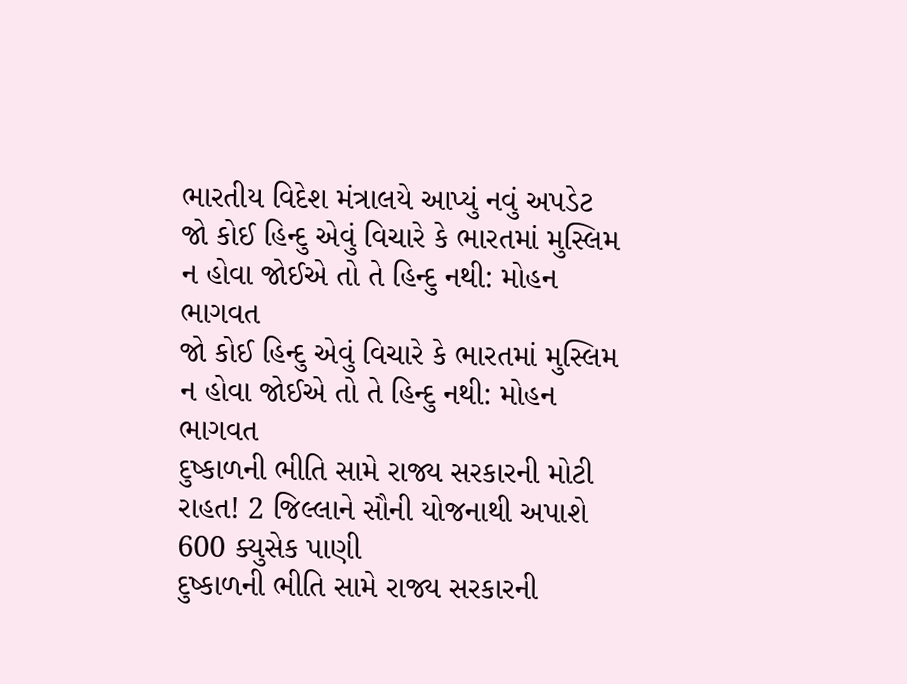ભારતીય વિદેશ મંત્રાલયે આપ્યું નવું અપડેટ
જો કોઈ હિન્દુ એવું વિચારે કે ભારતમાં મુસ્લિમ ન હોવા જોઈએ તો તે હિન્દુ નથી: મોહન ભાગવત
જો કોઈ હિન્દુ એવું વિચારે કે ભારતમાં મુસ્લિમ ન હોવા જોઈએ તો તે હિન્દુ નથી: મોહન ભાગવત
દુષ્કાળની ભીતિ સામે રાજ્ય સરકારની મોટી રાહત! 2 જિલ્લાને સૌની યોજનાથી અપાશે 600 ક્યુસેક પાણી
દુષ્કાળની ભીતિ સામે રાજ્ય સરકારની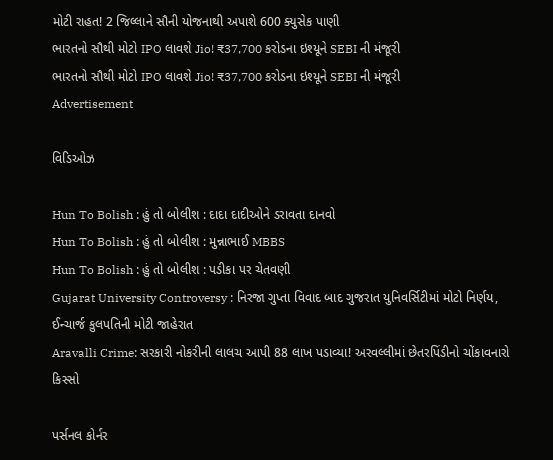મોટી રાહત! 2 જિલ્લાને સૌની યોજનાથી અપાશે 600 ક્યુસેક પાણી
ભારતનો સૌથી મોટો IPO લાવશે Jio! ₹37,700 કરોડના ઇશ્યૂને SEBI ની મંજૂરી
ભારતનો સૌથી મોટો IPO લાવશે Jio! ₹37,700 કરોડના ઇશ્યૂને SEBI ની મંજૂરી
Advertisement

વિડિઓઝ

Hun To Bolish : હું તો બોલીશ : દાદા દાદીઓને ડરાવતા દાનવો
Hun To Bolish : હું તો બોલીશ : મુન્નાભાઈ MBBS
Hun To Bolish : હું તો બોલીશ : પડીકા પર ચેતવણી
Gujarat University Controversy : નિરજા ગુપ્તા વિવાદ બાદ ગુજરાત યુનિવર્સિટીમાં મોટો નિર્ણય, ઈન્ચાર્જ કુલપતિની મોટી જાહેરાત
Aravalli Crime: સરકારી નોકરીની લાલચ આપી 88 લાખ પડાવ્યા! અરવલ્લીમાં છેતરપિંડીનો ચોંકાવનારો કિસ્સો

પર્સનલ કોર્નર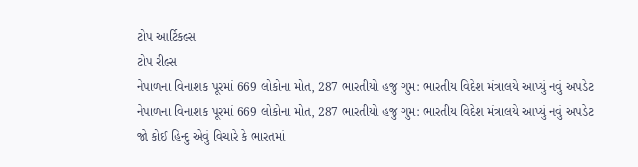ટોપ આર્ટિકલ્સ
ટોપ રીલ્સ
નેપાળના વિનાશક પૂરમાં 669 લોકોના મોત, 287 ભારતીયો હજુ ગુમ: ભારતીય વિદેશ મંત્રાલયે આપ્યું નવું અપડેટ
નેપાળના વિનાશક પૂરમાં 669 લોકોના મોત, 287 ભારતીયો હજુ ગુમ: ભારતીય વિદેશ મંત્રાલયે આપ્યું નવું અપડેટ
જો કોઈ હિન્દુ એવું વિચારે કે ભારતમાં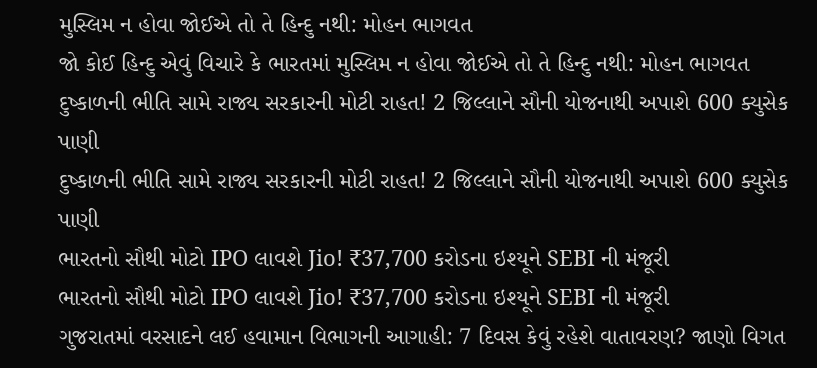મુસ્લિમ ન હોવા જોઈએ તો તે હિન્દુ નથી: મોહન ભાગવત
જો કોઈ હિન્દુ એવું વિચારે કે ભારતમાં મુસ્લિમ ન હોવા જોઈએ તો તે હિન્દુ નથી: મોહન ભાગવત
દુષ્કાળની ભીતિ સામે રાજ્ય સરકારની મોટી રાહત! 2 જિલ્લાને સૌની યોજનાથી અપાશે 600 ક્યુસેક પાણી
દુષ્કાળની ભીતિ સામે રાજ્ય સરકારની મોટી રાહત! 2 જિલ્લાને સૌની યોજનાથી અપાશે 600 ક્યુસેક પાણી
ભારતનો સૌથી મોટો IPO લાવશે Jio! ₹37,700 કરોડના ઇશ્યૂને SEBI ની મંજૂરી
ભારતનો સૌથી મોટો IPO લાવશે Jio! ₹37,700 કરોડના ઇશ્યૂને SEBI ની મંજૂરી
ગુજરાતમાં વરસાદને લઈ હવામાન વિભાગની આગાહી: 7 દિવસ કેવું રહેશે વાતાવરણ? જાણો વિગત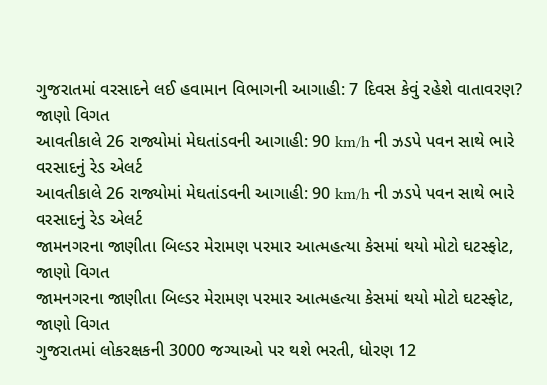ગુજરાતમાં વરસાદને લઈ હવામાન વિભાગની આગાહી: 7 દિવસ કેવું રહેશે વાતાવરણ? જાણો વિગત
આવતીકાલે 26 રાજ્યોમાં મેઘતાંડવની આગાહી: 90 km/h ની ઝડપે પવન સાથે ભારે વરસાદનું રેડ એલર્ટ
આવતીકાલે 26 રાજ્યોમાં મેઘતાંડવની આગાહી: 90 km/h ની ઝડપે પવન સાથે ભારે વરસાદનું રેડ એલર્ટ
જામનગરના જાણીતા બિલ્ડર મેરામણ પરમાર આત્મહત્યા કેસમાં થયો મોટો ઘટસ્ફોટ, જાણો વિગત
જામનગરના જાણીતા બિલ્ડર મેરામણ પરમાર આત્મહત્યા કેસમાં થયો મોટો ઘટસ્ફોટ, જાણો વિગત
ગુજરાતમાં લોકરક્ષકની 3000 જગ્યાઓ પર થશે ભરતી, ધોરણ 12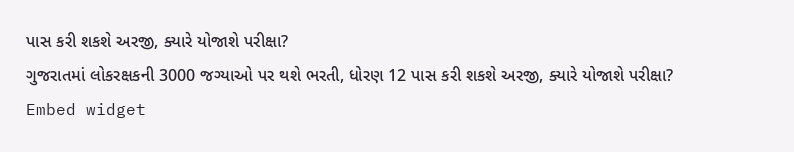પાસ કરી શકશે અરજી, ક્યારે યોજાશે પરીક્ષા?
ગુજરાતમાં લોકરક્ષકની 3000 જગ્યાઓ પર થશે ભરતી, ધોરણ 12 પાસ કરી શકશે અરજી, ક્યારે યોજાશે પરીક્ષા?
Embed widget